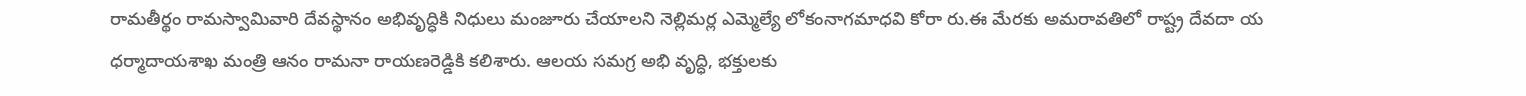రామతీర్థం రామస్వామివారి దేవస్థానం అభివృద్ధికి నిధులు మంజూరు చేయాలని నెల్లిమర్ల ఎమ్మెల్యే లోకంనాగమాధవి కోరా రు.ఈ మేరకు అమరావతిలో రాష్ట్ర దేవదా య ధర్మాదాయశాఖ మంత్రి ఆనం రామనా రాయణరెడ్డికి కలిశారు. ఆలయ సమగ్ర అభి వృద్ధి, భక్తులకు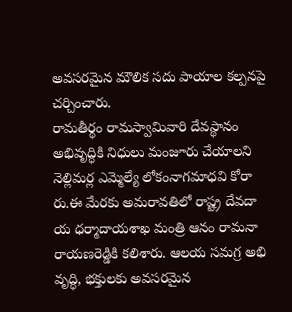అవసరమైన మౌలిక సదు పాయాల కల్పనపై చర్చించారు.
రామతీర్థం రామస్వామివారి దేవస్థానం అభివృద్ధికి నిధులు మంజూరు చేయాలని నెల్లిమర్ల ఎమ్మెల్యే లోకంనాగమాధవి కోరా రు.ఈ మేరకు అమరావతిలో రాష్ట్ర దేవదా య ధర్మాదాయశాఖ మంత్రి ఆనం రామనా రాయణరెడ్డికి కలిశారు. ఆలయ సమగ్ర అభి వృద్ధి, భక్తులకు అవసరమైన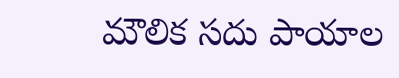మౌలిక సదు పాయాల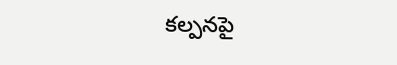కల్పనపై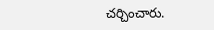చర్చించారు.